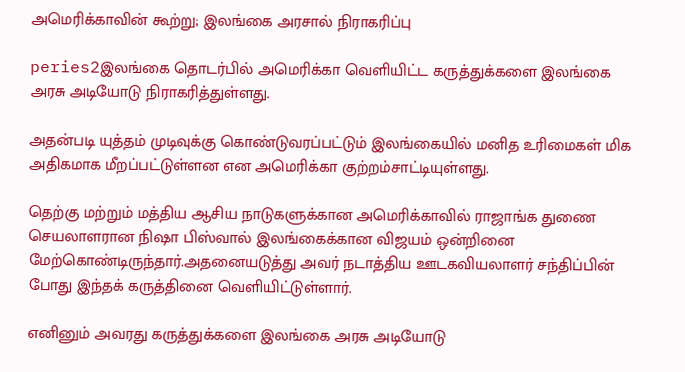அமெரிக்காவின் கூற்று; இலங்கை அரசால் நிராகரிப்பு

peries2இலங்கை தொடர்பில் அமெரிக்கா வெளியிட்ட கருத்துக்களை இலங்கை அரசு அடியோடு நிராகரித்துள்ளது.

அதன்படி யுத்தம் முடிவுக்கு கொண்டுவரப்பட்டும் இலங்கையில் மனித உரிமைகள் மிக அதிகமாக மீறப்பட்டுள்ளன என அமெரிக்கா குற்றம்சாட்டியுள்ளது.

தெற்கு மற்றும் மத்திய ஆசிய நாடுகளுக்கான அமெரிக்காவில் ராஜாங்க துணை செயலாளரான நிஷா பிஸ்வால் இலங்கைக்கான விஜயம் ஒன்றினை மேற்கொண்டிருந்தார்.அதனையடுத்து அவர் நடாத்திய ஊடகவியலாளர் சந்திப்பின் போது இந்தக் கருத்தினை வெளியிட்டுள்ளார்.

எனினும் அவரது கருத்துக்களை இலங்கை அரசு அடியோடு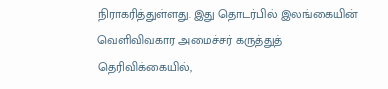நிராகரித்துள்ளது. இது தொடர்பில் இலங்கையின் வெளிவிவகார அமைச்சர் கருத்துத் தெரிவிக்கையில்,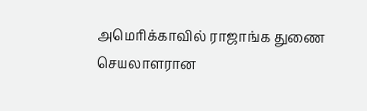அமெரிக்காவில் ராஜாங்க துணை செயலாளரான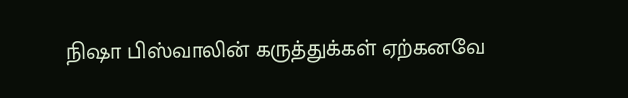நிஷா பிஸ்வாலின் கருத்துக்கள் ஏற்கனவே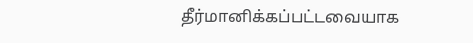தீர்மானிக்கப்பட்டவையாக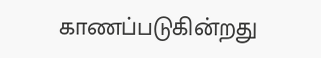காணப்படுகின்றது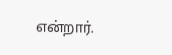என்றார்.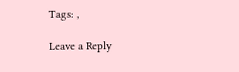Tags: ,

Leave a Reply